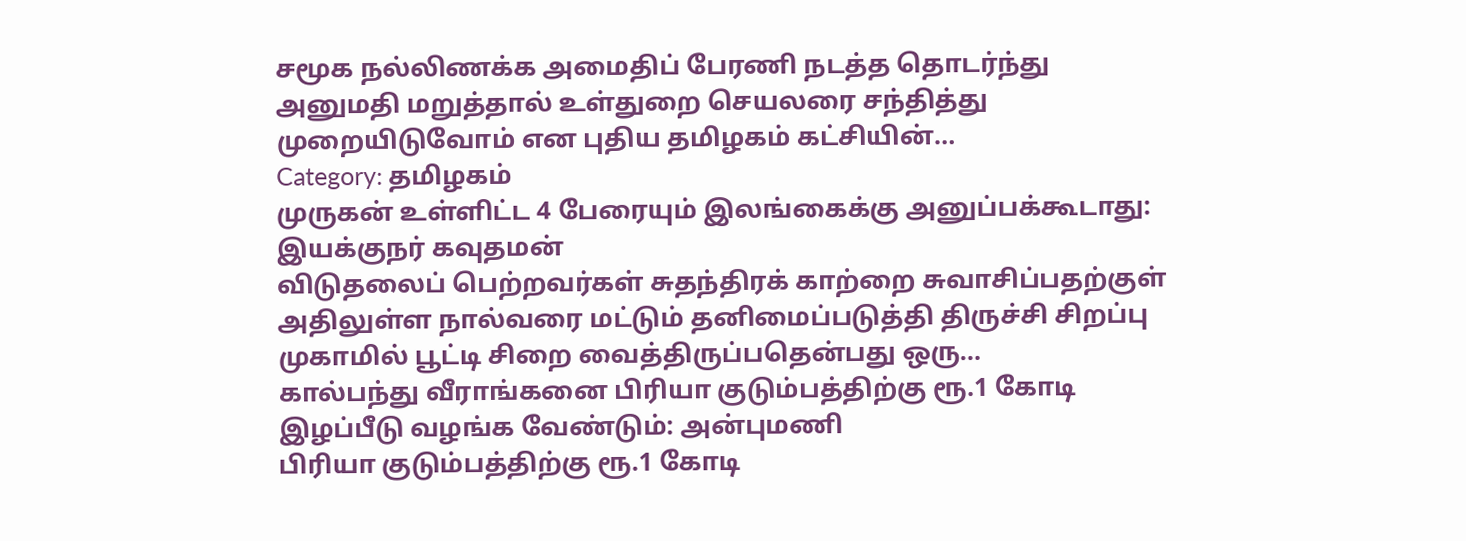சமூக நல்லிணக்க அமைதிப் பேரணி நடத்த தொடர்ந்து அனுமதி மறுத்தால் உள்துறை செயலரை சந்தித்து முறையிடுவோம் என புதிய தமிழகம் கட்சியின்…
Category: தமிழகம்
முருகன் உள்ளிட்ட 4 பேரையும் இலங்கைக்கு அனுப்பக்கூடாது: இயக்குநர் கவுதமன்
விடுதலைப் பெற்றவர்கள் சுதந்திரக் காற்றை சுவாசிப்பதற்குள் அதிலுள்ள நால்வரை மட்டும் தனிமைப்படுத்தி திருச்சி சிறப்பு முகாமில் பூட்டி சிறை வைத்திருப்பதென்பது ஒரு…
கால்பந்து வீராங்கனை பிரியா குடும்பத்திற்கு ரூ.1 கோடி இழப்பீடு வழங்க வேண்டும்: அன்புமணி
பிரியா குடும்பத்திற்கு ரூ.1 கோடி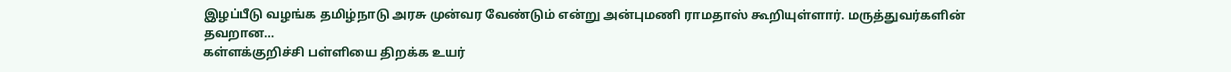இழப்பீடு வழங்க தமிழ்நாடு அரசு முன்வர வேண்டும் என்று அன்புமணி ராமதாஸ் கூறியுள்ளார். மருத்துவர்களின் தவறான…
கள்ளக்குறிச்சி பள்ளியை திறக்க உயர்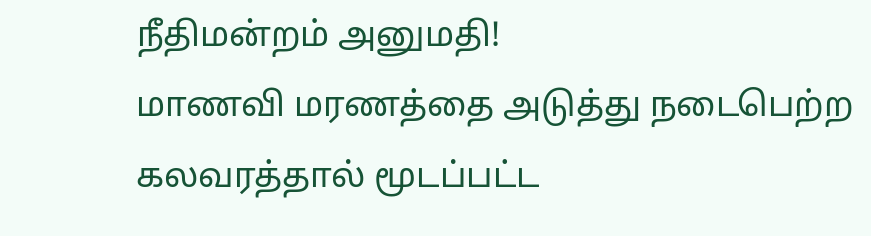நீதிமன்றம் அனுமதி!
மாணவி மரணத்தை அடுத்து நடைபெற்ற கலவரத்தால் மூடப்பட்ட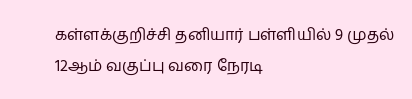கள்ளக்குறிச்சி தனியார் பள்ளியில் 9 முதல் 12ஆம் வகுப்பு வரை நேரடி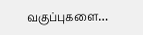வகுப்புகளை…